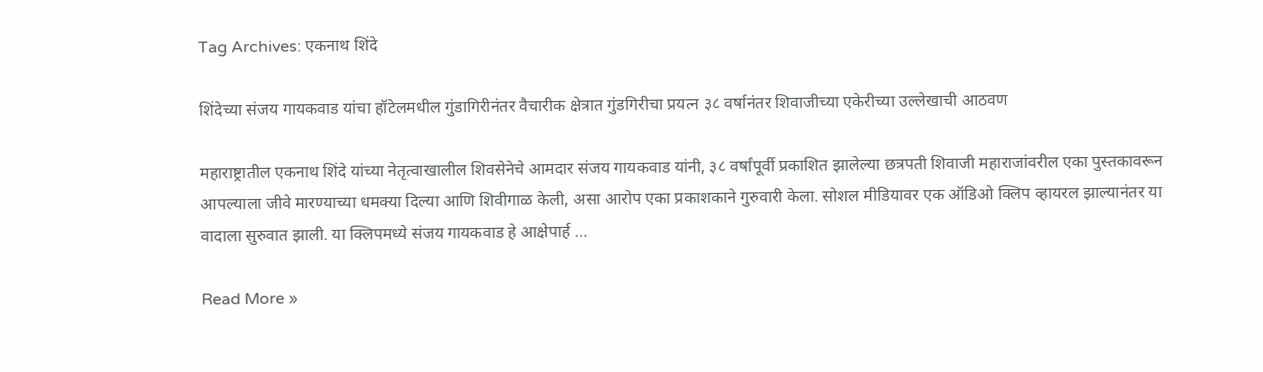Tag Archives: एकनाथ शिंदे

शिंदेच्या संजय गायकवाड यांचा हॉटेलमधील गुंडागिरीनंतर वैचारीक क्षेत्रात गुंडगिरीचा प्रयत्न ३८ वर्षानंतर शिवाजीच्या एकेरीच्या उल्लेखाची आठवण

महाराष्ट्रातील एकनाथ शिंदे यांच्या नेतृत्वाखालील शिवसेनेचे आमदार संजय गायकवाड यांनी, ३८ वर्षांपूर्वी प्रकाशित झालेल्या छत्रपती शिवाजी महाराजांवरील एका पुस्तकावरून आपल्याला जीवे मारण्याच्या धमक्या दिल्या आणि शिवीगाळ केली, असा आरोप एका प्रकाशकाने गुरुवारी केला. सोशल मीडियावर एक ऑडिओ क्लिप व्हायरल झाल्यानंतर या वादाला सुरुवात झाली. या क्लिपमध्ये संजय गायकवाड हे आक्षेपार्ह …

Read More »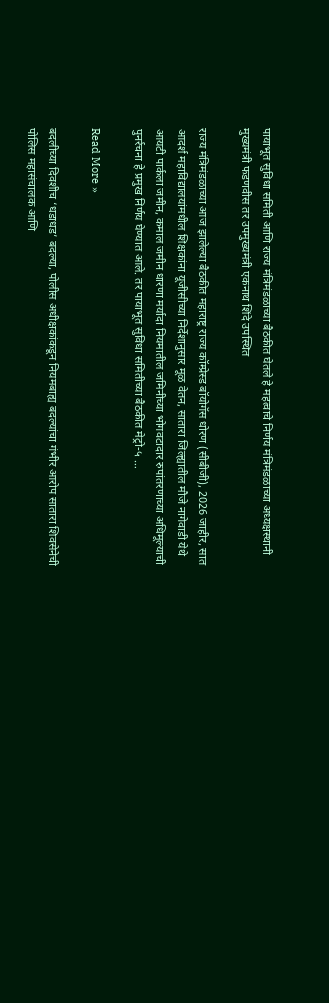पायाभूत सुविधा समिती आणि राज्य मंत्रिमंडळाच्या बैठकीत घेतले हे महत्वाचे निर्णय मंत्रिमंडळाच्या अध्यक्षस्थानी मुख्यमंत्री फडणवीस तर उपमुख्यमंत्री एकनाथ शिंदे उपस्थित

राज्य मंत्रिमंडळाच्या आज झालेल्या बैठकीत महाराष्ट्र राज्य कॉम्प्रेस्ड बॉयोगॅस धोरण (सीबीजी), 2026 जाहीर, सात आदर्श महाविद्यालयांमधील शिक्षकांना यूजीसीच्या निर्देशानुसार मूळ वेतन, सातारा जिल्ह्यातील मौजे नागेवाडी येथे आयटी पार्कला जमीन, कमाल जमीन धारणा मर्यादा नियमातील जमिनीच्या भोगवटादार रुपांतरणाच्या अधिमूल्याची पुनर्रचना हे प्रमुख निर्णय घेण्यात आले. तर पायाभूत सुविधा समितीच्या बैठकीत मेट्रो-५ …

Read More »

बदलीच्या दिवशीच ‘धडाधड’ बदल्या, पोलीस अधीक्षकांकडून नियमबाह्य बदल्यांचा गंभीर आरोप सातारा शिवसेनेची पोलिस महासंचालक आणि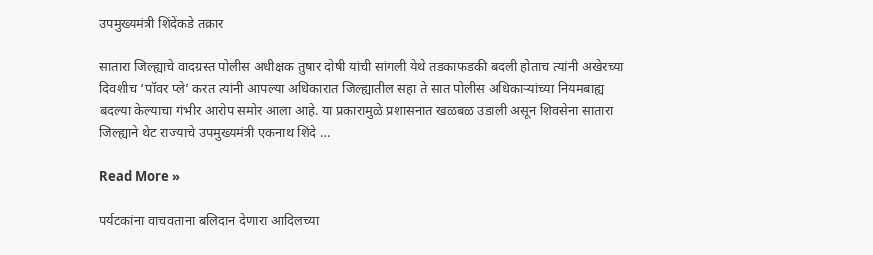उपमुख्यमंत्री शिंदेंकडे तक्रार

सातारा जिल्ह्याचे वादग्रस्त पोलीस अधीक्षक तुषार दोषी यांची सांगली येथे तडकाफडकी बदली होताच त्यांनी अखेरच्या दिवशीच ‘पॉवर प्ले’ करत त्यांनी आपल्या अधिकारात जिल्ह्यातील सहा ते सात पोलीस अधिकाऱ्यांच्या नियमबाह्य बदल्या केल्याचा गंभीर आरोप समोर आला आहे. या प्रकारामुळे प्रशासनात खळबळ उडाली असून शिवसेना सातारा जिल्ह्याने थेट राज्याचे उपमुख्यमंत्री एकनाथ शिंदे …

Read More »

पर्यटकांना वाचवताना बलिदान देणारा आदिलच्या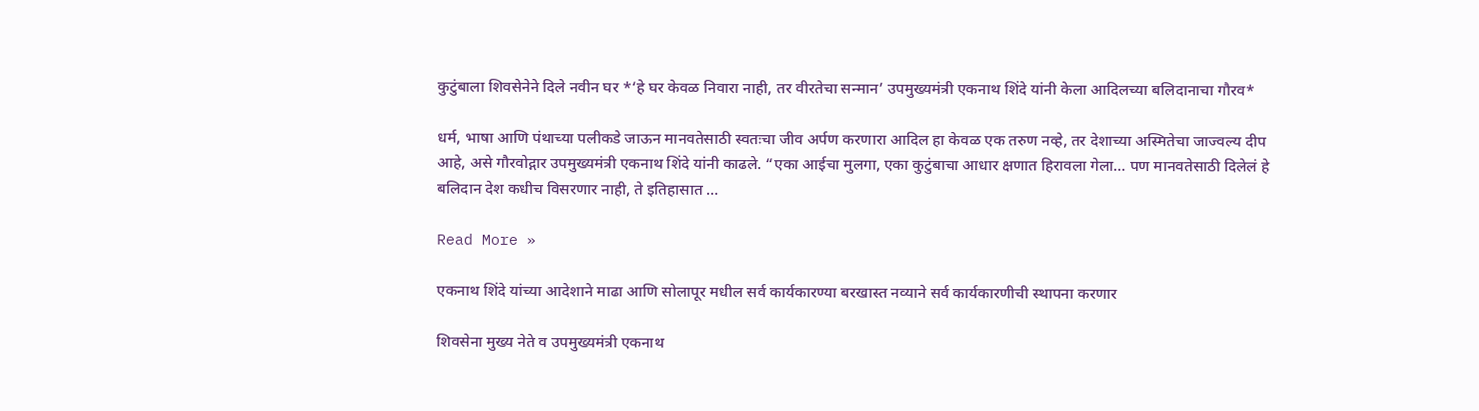कुटुंबाला शिवसेनेने दिले नवीन घर *‘हे घर केवळ निवारा नाही, तर वीरतेचा सन्मान’ उपमुख्यमंत्री एकनाथ शिंदे यांनी केला आदिलच्या बलिदानाचा गौरव*

धर्म, भाषा आणि पंथाच्या पलीकडे जाऊन मानवतेसाठी स्वतःचा जीव अर्पण करणारा आदिल हा केवळ एक तरुण नव्हे, तर देशाच्या अस्मितेचा जाज्वल्य दीप आहे, असे गौरवोद्गार उपमुख्यमंत्री एकनाथ शिंदे यांनी काढले. “एका आईचा मुलगा, एका कुटुंबाचा आधार क्षणात हिरावला गेला… पण मानवतेसाठी दिलेलं हे बलिदान देश कधीच विसरणार नाही, ते इतिहासात …

Read More »

एकनाथ शिंदे यांच्या आदेशाने माढा आणि सोलापूर मधील सर्व कार्यकारण्या बरखास्त नव्याने सर्व कार्यकारणीची स्थापना करणार

शिवसेना मुख्य नेते व उपमुख्यमंत्री एकनाथ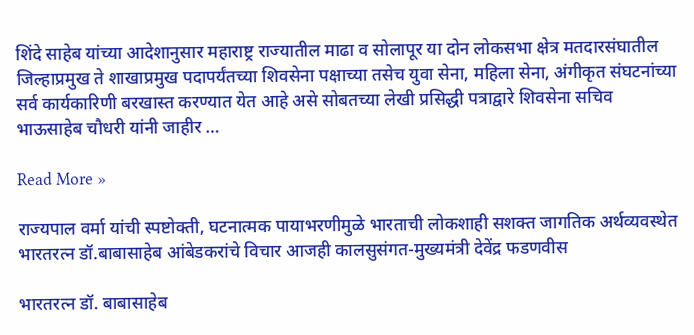शिंदे साहेब यांच्या आदेशानुसार महाराष्ट्र राज्यातील माढा व सोलापूर या दोन लोकसभा क्षेत्र मतदारसंघातील जिल्हाप्रमुख ते शाखाप्रमुख पदापर्यंतच्या शिवसेना पक्षाच्या तसेच युवा सेना, महिला सेना, अंगीकृत संघटनांच्या सर्व कार्यकारिणी बरखास्त करण्यात येत आहे असे सोबतच्या लेखी प्रसिद्धी पत्राद्वारे शिवसेना सचिव भाऊसाहेब चौधरी यांनी जाहीर …

Read More »

राज्यपाल वर्मा यांची स्पष्टोक्ती, घटनात्मक पायाभरणीमुळे भारताची लोकशाही सशक्त जागतिक अर्थव्यवस्थेत भारतरत्न डॉ.बाबासाहेब आंबेडकरांचे विचार आजही कालसुसंगत-मुख्यमंत्री देवेंद्र फडणवीस

भारतरत्न डॉ. बाबासाहेब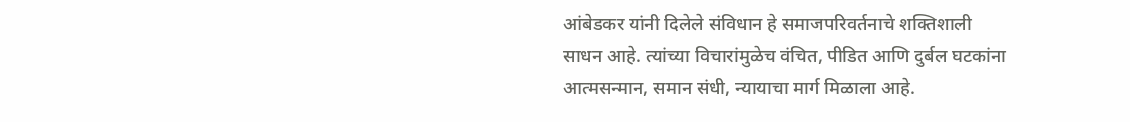आंबेडकर यांनी दिलेले संविधान हे समाजपरिवर्तनाचे शक्तिशाली साधन आहे. त्यांच्या विचारांमुळेच वंचित, पीडित आणि दुर्बल घटकांना आत्मसन्मान, समान संधी, न्यायाचा मार्ग मिळाला आहे.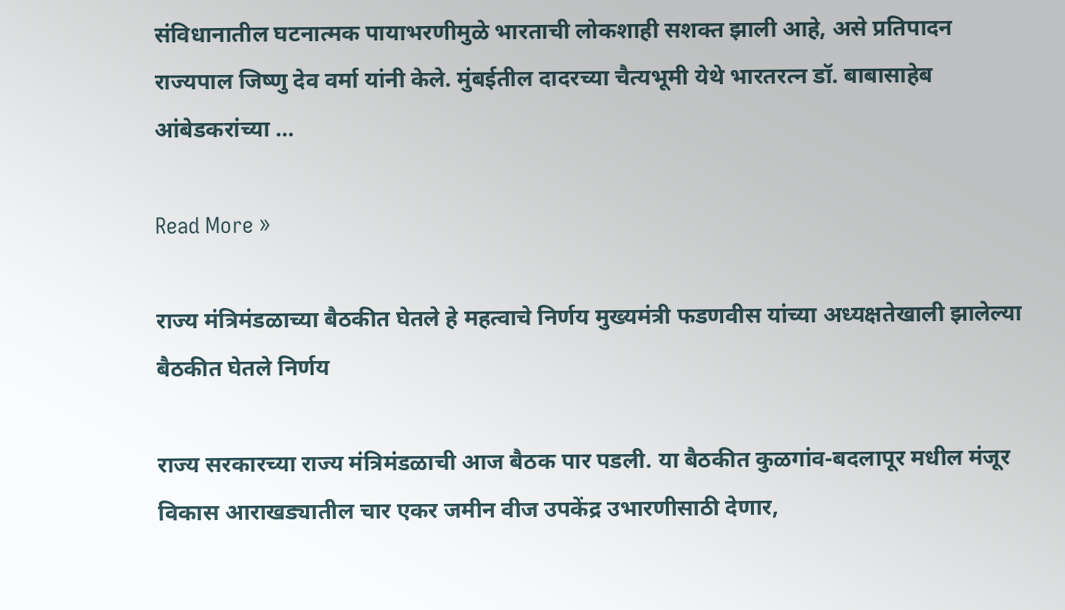संविधानातील घटनात्मक पायाभरणीमुळे भारताची लोकशाही सशक्त झाली आहे, असे प्रतिपादन राज्यपाल जिष्णु देव वर्मा यांनी केले. मुंबईतील दादरच्या चैत्यभूमी येथे भारतरत्न डॉ. बाबासाहेब आंबेडकरांच्या …

Read More »

राज्य मंत्रिमंडळाच्या बैठकीत घेतले हे महत्वाचे निर्णय मुख्यमंत्री फडणवीस यांच्या अध्यक्षतेखाली झालेल्या बैठकीत घेतले निर्णय

राज्य सरकारच्या राज्य मंत्रिमंडळाची आज बैठक पार पडली. या बैठकीत कुळगांव-बदलापूर मधील मंजूर विकास आराखड्यातील चार एकर जमीन वीज उपकेंद्र उभारणीसाठी देणार,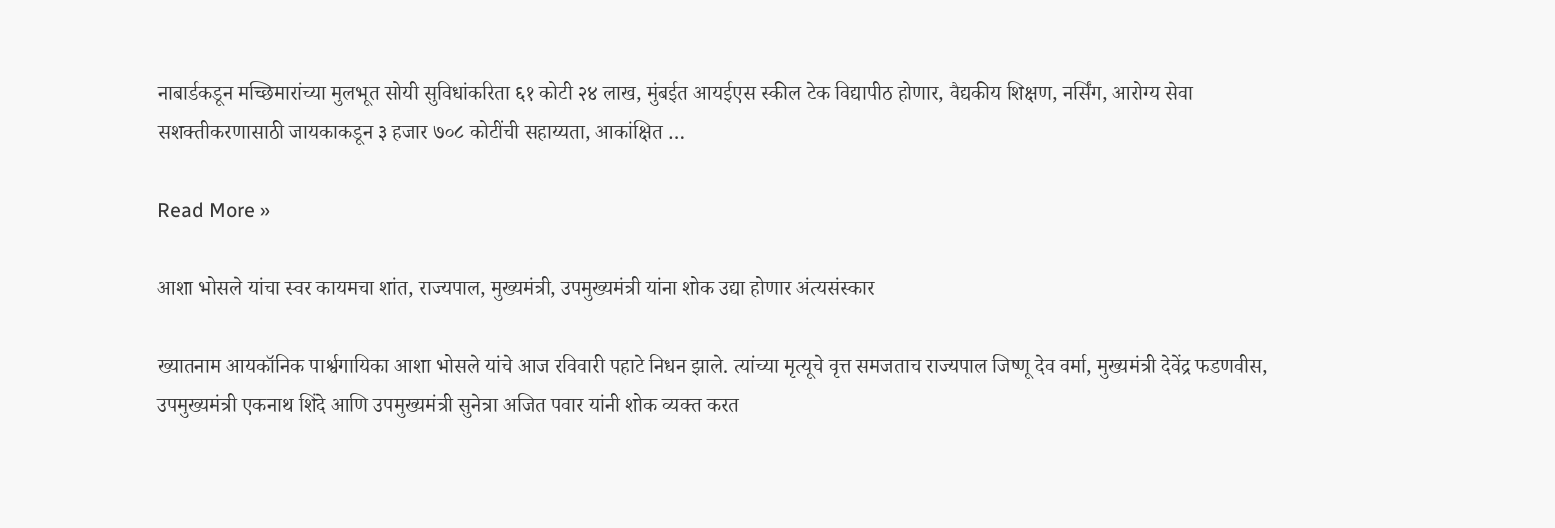नाबार्डकडून मच्छिमारांच्या मुलभूत सोयी सुविधांकरिता ६१ कोटी २४ लाख, मुंबईत आयईएस स्कील टेक विद्यापीठ होणार, वैद्यकीय शिक्षण, नर्सिंग, आरोग्य सेवा सशक्तीकरणासाठी जायकाकडून ३ हजार ७०८ कोटींची सहाय्यता, आकांक्षित …

Read More »

आशा भोसले यांचा स्वर कायमचा शांत, राज्यपाल, मुख्यमंत्री, उपमुख्यमंत्री यांना शोक उद्या होणार अंत्यसंस्कार

ख्यातनाम आयकॉनिक पार्श्वगायिका आशा भोसले यांचे आज रविवारी पहाटे निधन झाले. त्यांच्या मृत्यूचे वृत्त समजताच राज्यपाल जिष्णू देव वर्मा, मुख्यमंत्री देवेंद्र फडणवीस, उपमुख्यमंत्री एकनाथ शिंदे आणि उपमुख्यमंत्री सुनेत्रा अजित पवार यांनी शोक व्यक्त करत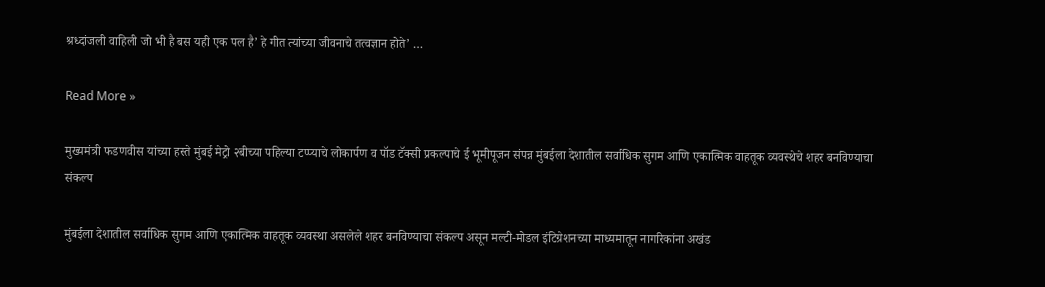श्रध्दांजली वाहिली जो भी है बस यही एक पल है’ हे गीत त्यांच्या जीवनाचे तत्वज्ञान होते’ …

Read More »

मुख्यमंत्री फडणवीस यांच्या हस्ते मुंबई मेट्रो २बीच्या पहिल्या टप्प्याचे लोकार्पण व पॉड टॅक्सी प्रकल्पाचे ई भूमीपूजन संपन्न मुंबईला देशातील सर्वाधिक सुगम आणि एकात्मिक वाहतूक व्यवस्थेचे शहर बनविण्याचा संकल्प

मुंबईला देशातील सर्वाधिक सुगम आणि एकात्मिक वाहतूक व्यवस्था असलेले शहर बनविण्याचा संकल्प असून मल्टी-मोडल इंटिग्रेशनच्या माध्यमातून नागरिकांना अखंड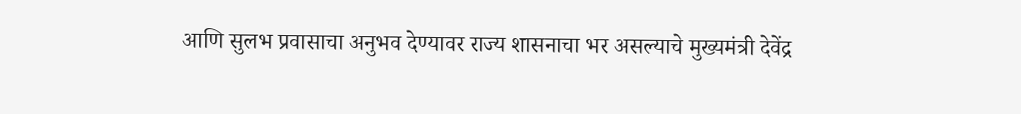आणि सुलभ प्रवासाचा अनुभव देण्यावर राज्य शासनाचा भर असल्याचे मुख्यमंत्री देवेंद्र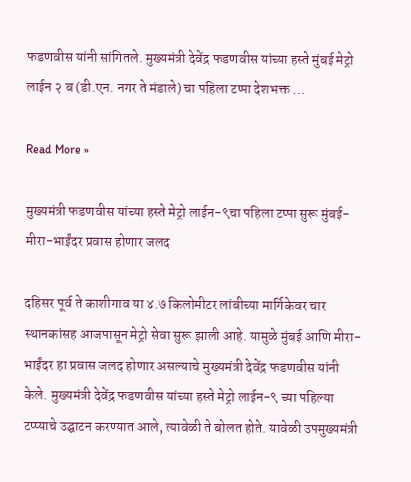फडणवीस यांनी सांगितले. मुख्यमंत्री देवेंद्र फडणवीस यांच्या हस्ते मुंबई मेट्रो लाईन २ ब (डी.एन. नगर ते मंडाले) चा पहिला टप्पा देशभक्त …

Read More »

मुख्यमंत्री फडणवीस यांच्या हस्ते मेट्रो लाईन-९चा पहिला टप्पा सुरू मुंबई-मीरा-भाईंदर प्रवास होणार जलद

दहिसर पूर्व ते काशीगाव या ४.७ किलोमीटर लांबीच्या मार्गिकेवर चार स्थानकांसह आजपासून मेट्रो सेवा सुरू झाली आहे. यामुळे मुंबई आणि मीरा-भाईंदर हा प्रवास जलद होणार असल्याचे मुख्यमंत्री देवेंद्र फडणवीस यांनी केले. मुख्यमंत्री देवेंद्र फडणवीस यांच्या हस्ते मेट्रो लाईन-९ च्या पहिल्या टप्प्याचे उद्घाटन करण्यात आले, त्यावेळी ते बोलत होते. यावेळी उपमुख्यमंत्री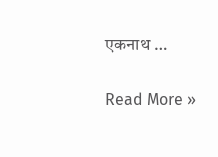एकनाथ …

Read More »